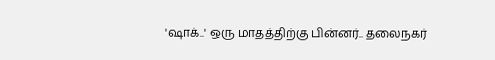'ஷாக்..' ஒரு மாதத்திற்கு பின்னர்.. தலைநகர்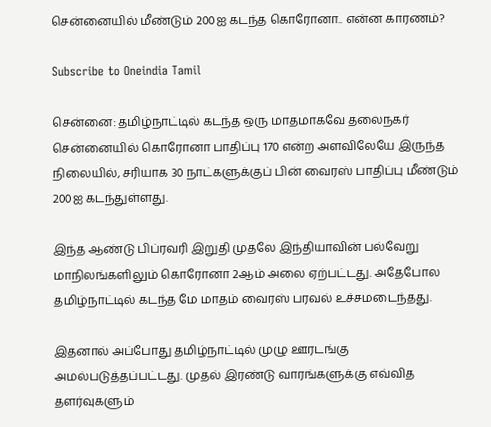சென்னையில் மீண்டும் 200ஐ கடந்த கொரோனா.. என்ன காரணம்?

Subscribe to Oneindia Tamil

சென்னை: தமிழ்நாட்டில் கடந்த ஒரு மாதமாகவே தலைநகர் சென்னையில் கொரோனா பாதிப்பு 170 என்ற அளவிலேயே இருந்த நிலையில், சரியாக 30 நாட்களுக்குப் பின் வைரஸ் பாதிப்பு மீண்டும் 200ஐ கடந்துள்ளது.

இந்த ஆண்டு பிப்ரவரி இறுதி முதலே இந்தியாவின் பல்வேறு மாநிலங்களிலும் கொரோனா 2ஆம் அலை ஏற்பட்டது. அதேபோல தமிழ்நாட்டில் கடந்த மே மாதம் வைரஸ் பரவல் உச்சமடைந்தது.

இதனால் அப்போது தமிழ்நாட்டில் முழு ஊரடங்கு அமல்படுத்தப்பட்டது. முதல் இரண்டு வாரங்களுக்கு எவ்வித தளர்வுகளும்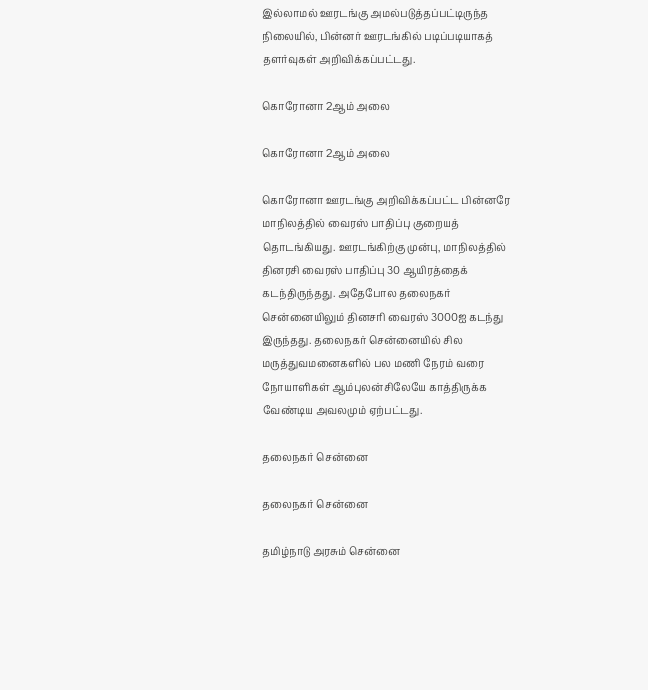இல்லாமல் ஊரடங்கு அமல்படுத்தப்பட்டிருந்த நிலையில், பின்னர் ஊரடங்கில் படிப்படியாகத் தளர்வுகள் அறிவிக்கப்பட்டது.

கொரோனா 2ஆம் அலை

கொரோனா 2ஆம் அலை

கொரோனா ஊரடங்கு அறிவிக்கப்பட்ட பின்னரே மாநிலத்தில் வைரஸ் பாதிப்பு குறையத் தொடங்கியது. ஊரடங்கிற்கு முன்பு, மாநிலத்தில் தினரசி வைரஸ் பாதிப்பு 30 ஆயிரத்தைக் கடந்திருந்தது. அதேபோல தலைநகர் சென்னையிலும் தினசரி வைரஸ் 3000ஐ கடந்து இருந்தது. தலைநகர் சென்னையில் சில மருத்துவமனைகளில் பல மணி நேரம் வரை நோயாளிகள் ஆம்புலன்சிலேயே காத்திருக்க வேண்டிய அவலமும் ஏற்பட்டது.

தலைநகர் சென்னை

தலைநகர் சென்னை

தமிழ்நாடு அரசும் சென்னை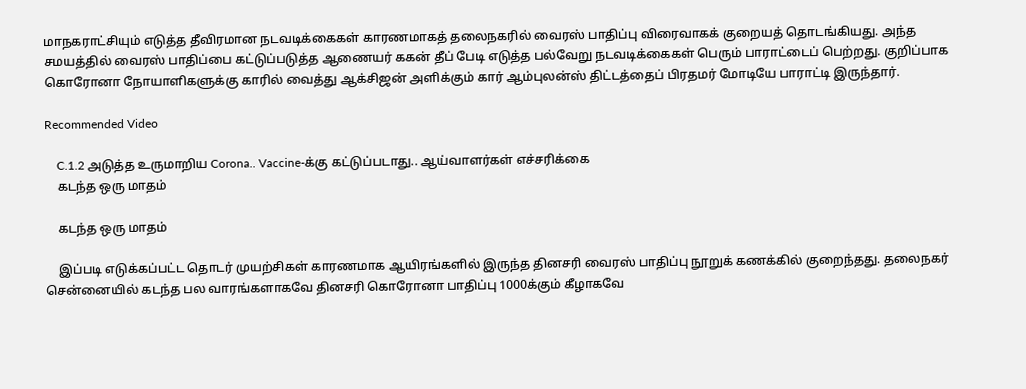மாநகராட்சியும் எடுத்த தீவிரமான நடவடிக்கைகள் காரணமாகத் தலைநகரில் வைரஸ் பாதிப்பு விரைவாகக் குறையத் தொடங்கியது. அந்த சமயத்தில் வைரஸ் பாதிப்பை கட்டுப்படுத்த ஆணையர் ககன் தீப் பேடி எடுத்த பல்வேறு நடவடிக்கைகள் பெரும் பாராட்டைப் பெற்றது. குறிப்பாக கொரோனா நோயாளிகளுக்கு காரில் வைத்து ஆக்சிஜன் அளிக்கும் கார் ஆம்புலன்ஸ் திட்டத்தைப் பிரதமர் மோடியே பாராட்டி இருந்தார்.

Recommended Video

    C.1.2 அடுத்த உருமாறிய Corona.. Vaccine-க்கு கட்டுப்படாது.. ஆய்வாளர்கள் எச்சரிக்கை
    கடந்த ஒரு மாதம்

    கடந்த ஒரு மாதம்

    இப்படி எடுக்கப்பட்ட தொடர் முயற்சிகள் காரணமாக ஆயிரங்களில் இருந்த தினசரி வைரஸ் பாதிப்பு நூறுக் கணக்கில் குறைந்தது. தலைநகர் சென்னையில் கடந்த பல வாரங்களாகவே தினசரி கொரோனா பாதிப்பு 1000க்கும் கீழாகவே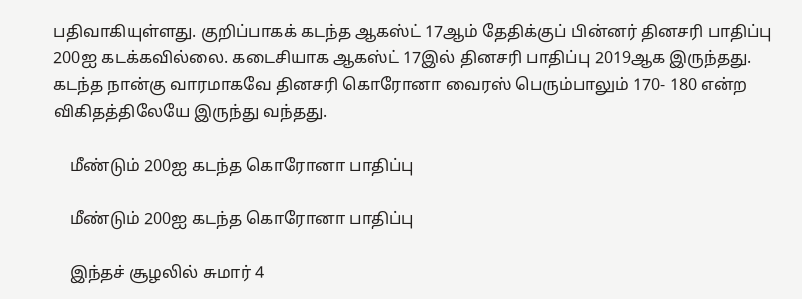பதிவாகியுள்ளது. குறிப்பாகக் கடந்த ஆகஸ்ட் 17ஆம் தேதிக்குப் பின்னர் தினசரி பாதிப்பு 200ஐ கடக்கவில்லை. கடைசியாக ஆகஸ்ட் 17இல் தினசரி பாதிப்பு 2019ஆக இருந்தது. கடந்த நான்கு வாரமாகவே தினசரி கொரோனா வைரஸ் பெரும்பாலும் 170- 180 என்ற விகிதத்திலேயே இருந்து வந்தது.

    மீண்டும் 200ஐ கடந்த கொரோனா பாதிப்பு

    மீண்டும் 200ஐ கடந்த கொரோனா பாதிப்பு

    இந்தச் சூழலில் சுமார் 4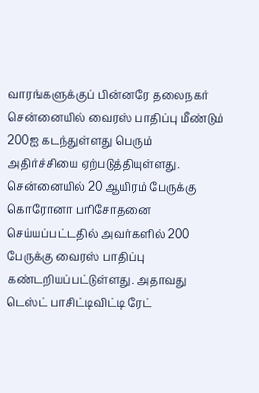வாரங்களுக்குப் பின்னரே தலைநகர் சென்னையில் வைரஸ் பாதிப்பு மீண்டும் 200ஐ கடந்துள்ளது பெரும் அதிர்ச்சியை ஏற்படுத்தியுள்ளது. சென்னையில் 20 ஆயிரம் பேருக்கு கொரோனா பரிசோதனை செய்யப்பட்டதில் அவர்களில் 200 பேருக்கு வைரஸ் பாதிப்பு கண்டறியப்பட்டுள்ளது. அதாவது டெஸ்ட் பாசிட்டிவிட்டி ரேட்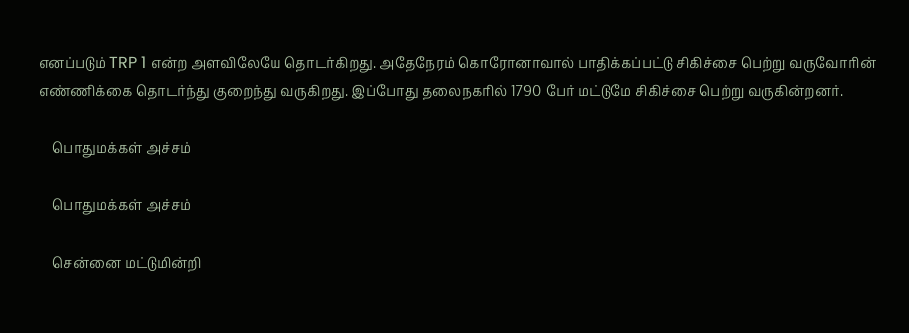எனப்படும் TRP 1 என்ற அளவிலேயே தொடர்கிறது. அதேநேரம் கொரோனாவால் பாதிக்கப்பட்டு சிகிச்சை பெற்று வருவோரின் எண்ணிக்கை தொடர்ந்து குறைந்து வருகிறது. இப்போது தலைநகரில் 1790 பேர் மட்டுமே சிகிச்சை பெற்று வருகின்றனர்.

    பொதுமக்கள் அச்சம்

    பொதுமக்கள் அச்சம்

    சென்னை மட்டுமின்றி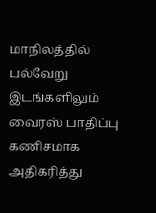மாநிலத்தில் பல்வேறு இடங்களிலும் வைரஸ் பாதிப்பு கணிசமாக அதிகரித்து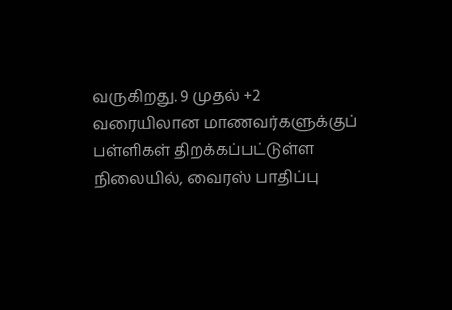வருகிறது. 9 முதல் +2 வரையிலான மாணவர்களுக்குப் பள்ளிகள் திறக்கப்பட்டுள்ள நிலையில், வைரஸ் பாதிப்பு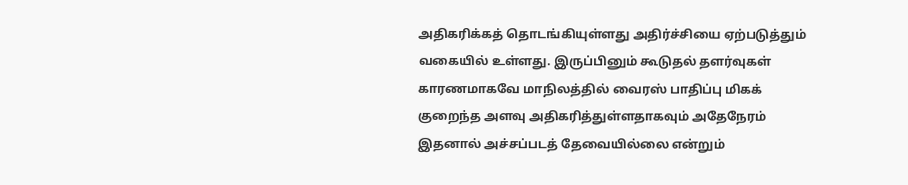அதிகரிக்கத் தொடங்கியுள்ளது அதிர்ச்சியை ஏற்படுத்தும் வகையில் உள்ளது. இருப்பினும் கூடுதல் தளர்வுகள் காரணமாகவே மாநிலத்தில் வைரஸ் பாதிப்பு மிகக் குறைந்த அளவு அதிகரித்துள்ளதாகவும் அதேநேரம் இதனால் அச்சப்படத் தேவையில்லை என்றும்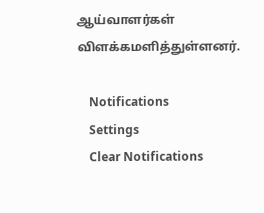ஆய்வாளர்கள் விளக்கமளித்துள்ளனர்.

    Notifications
    Settings
    Clear Notifications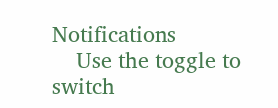Notifications
    Use the toggle to switch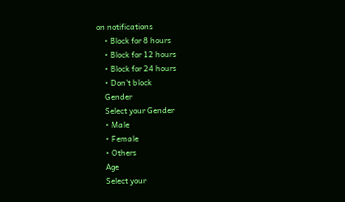on notifications
    • Block for 8 hours
    • Block for 12 hours
    • Block for 24 hours
    • Don't block
    Gender
    Select your Gender
    • Male
    • Female
    • Others
    Age
    Select your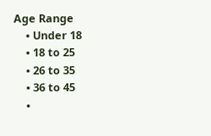Age Range
    • Under 18
    • 18 to 25
    • 26 to 35
    • 36 to 45
    •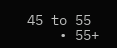45 to 55
    • 55+